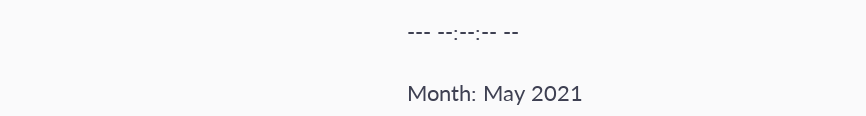--- --:--:-- --

Month: May 2021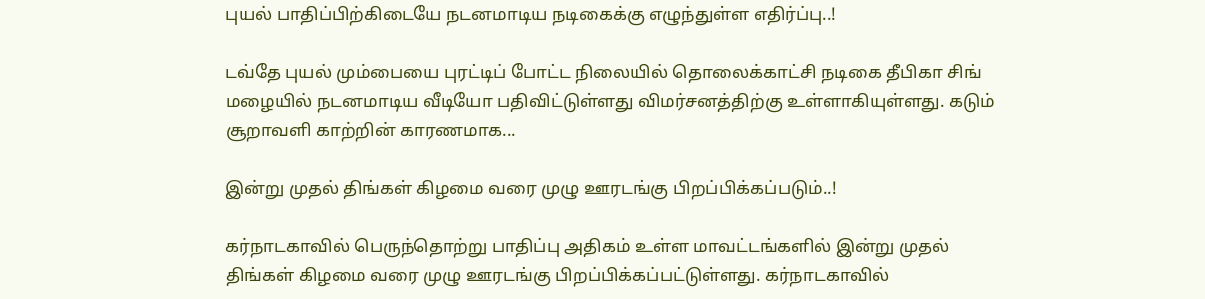புயல் பாதிப்பிற்கிடையே நடனமாடிய நடிகைக்கு எழுந்துள்ள எதிர்ப்பு..!

டவ்தே புயல் மும்பையை புரட்டிப் போட்ட நிலையில் தொலைக்காட்சி நடிகை தீபிகா சிங் மழையில் நடனமாடிய வீடியோ பதிவிட்டுள்ளது விமர்சனத்திற்கு உள்ளாகியுள்ளது. கடும் சூறாவளி காற்றின் காரணமாக...

இன்று முதல் திங்கள் கிழமை வரை முழு ஊரடங்கு பிறப்பிக்கப்படும்..!

கர்நாடகாவில் பெருந்தொற்று பாதிப்பு அதிகம் உள்ள மாவட்டங்களில் இன்று முதல் திங்கள் கிழமை வரை முழு ஊரடங்கு பிறப்பிக்கப்பட்டுள்ளது. கர்நாடகாவில்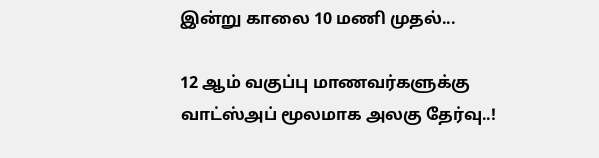இன்று காலை 10 மணி முதல்...

12 ஆம் வகுப்பு மாணவர்களுக்கு வாட்ஸ்அப் மூலமாக அலகு தேர்வு..!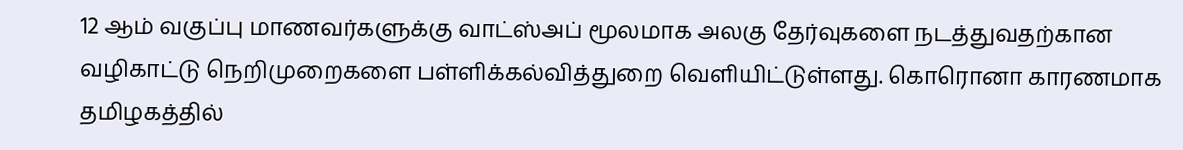12 ஆம் வகுப்பு மாணவர்களுக்கு வாட்ஸ்அப் மூலமாக அலகு தேர்வுகளை நடத்துவதற்கான வழிகாட்டு நெறிமுறைகளை பள்ளிக்கல்வித்துறை வெளியிட்டுள்ளது. கொரொனா காரணமாக தமிழகத்தில்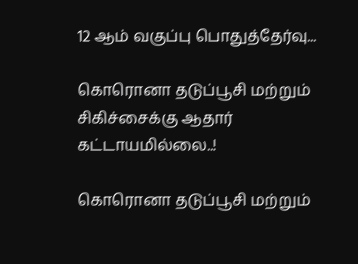12 ஆம் வகுப்பு பொதுத்தேர்வு...

கொரொனா தடுப்பூசி மற்றும் சிகிச்சைக்கு ஆதார் கட்டாயமில்லை..!

கொரொனா தடுப்பூசி மற்றும்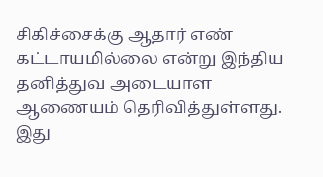சிகிச்சைக்கு ஆதார் எண் கட்டாயமில்லை என்று இந்திய தனித்துவ அடையாள ஆணையம் தெரிவித்துள்ளது. இது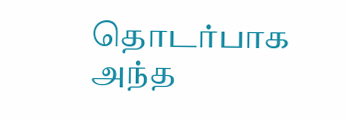தொடர்பாக அந்த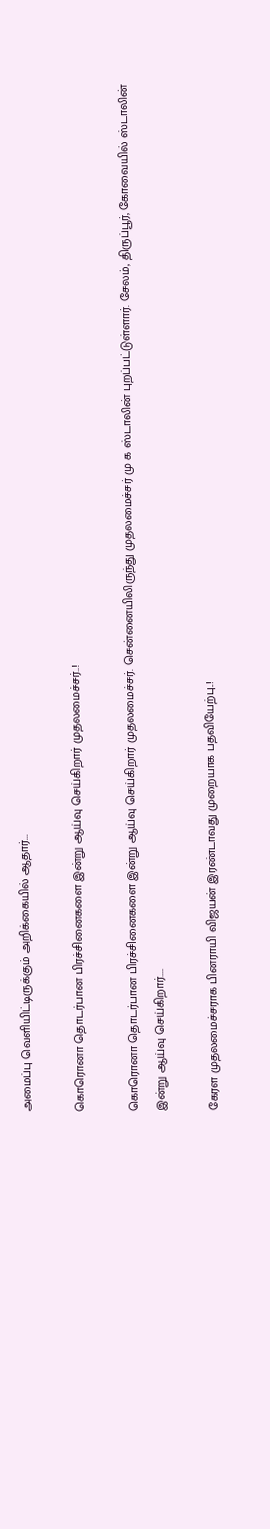அமைப்பு வெளியிட்டிருக்கும் அறிக்கையில் ஆதார்...

கொரொனா தொடர்பான பிரச்சினைகளை இன்று ஆய்வு செய்கிறார் முதலமைச்சர்..!

கொரொனா தொடர்பான பிரச்சினைகளை இன்று ஆய்வு செய்கிறார் முதலமைச்சர். சென்னையிலிருந்து முதலமைச்சர் மு க ஸ்டாலின் புறப்பட்டுள்ளார். சேலம், திருப்பூர், கோவையில் ஸ்டாலின் இன்று ஆய்வு செய்கிறார்....

கேரள முதலமைச்சராக பினராயி விஜயன் இரண்டாவது முறையாக பதவியேற்பு..!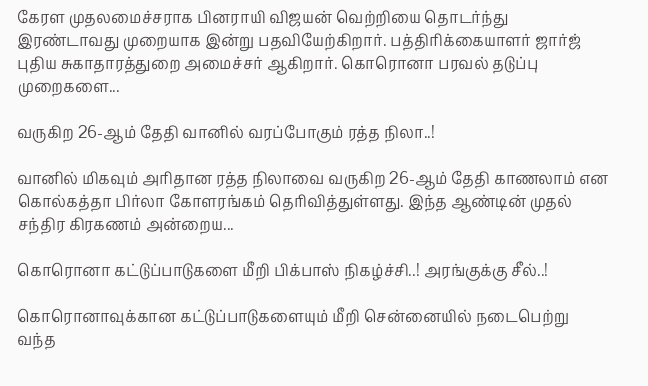கேரள முதலமைச்சராக பினராயி விஜயன் வெற்றியை தொடர்ந்து இரண்டாவது முறையாக இன்று பதவியேற்கிறார். பத்திரிக்கையாளர் ஜார்ஜ் புதிய சுகாதாரத்துறை அமைச்சர் ஆகிறார். கொரொனா பரவல் தடுப்பு முறைகளை...

வருகிற 26-ஆம் தேதி வானில் வரப்போகும் ரத்த நிலா..!

வானில் மிகவும் அரிதான ரத்த நிலாவை வருகிற 26-ஆம் தேதி காணலாம் என கொல்கத்தா பிர்லா கோளரங்கம் தெரிவித்துள்ளது. இந்த ஆண்டின் முதல் சந்திர கிரகணம் அன்றைய...

கொரொனா கட்டுப்பாடுகளை மீறி பிக்பாஸ் நிகழ்ச்சி..! அரங்குக்கு சீல்..!

கொரொனாவுக்கான கட்டுப்பாடுகளையும் மீறி சென்னையில் நடைபெற்று வந்த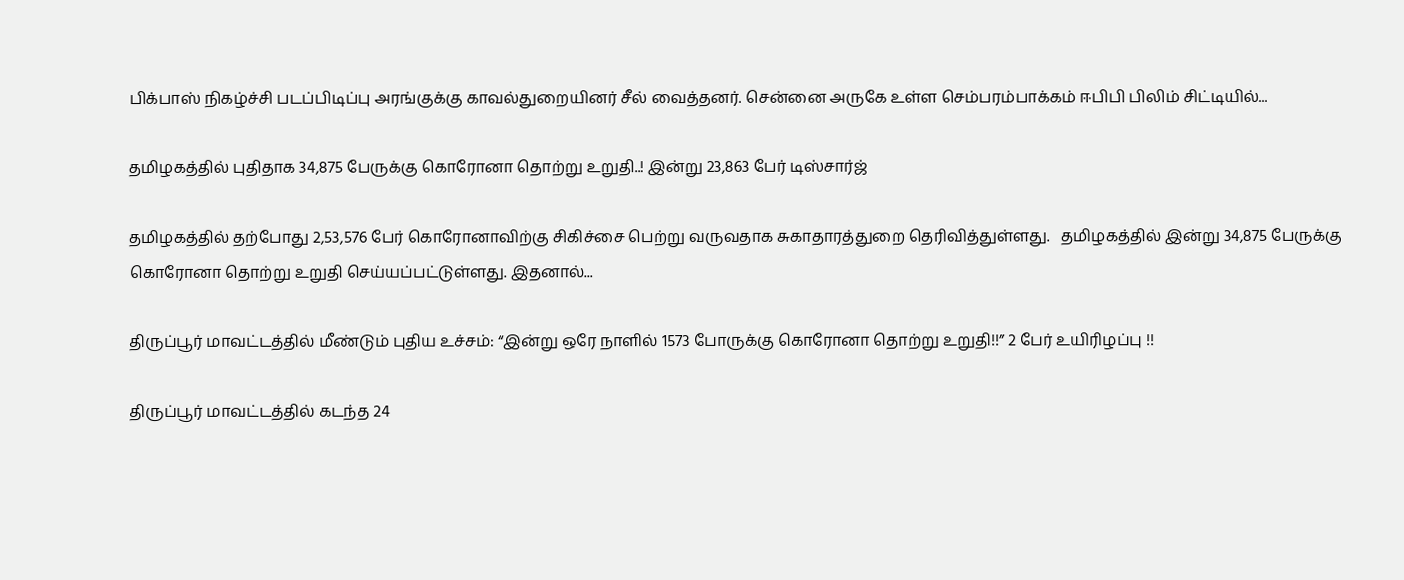பிக்பாஸ் நிகழ்ச்சி படப்பிடிப்பு அரங்குக்கு காவல்துறையினர் சீல் வைத்தனர். சென்னை அருகே உள்ள செம்பரம்பாக்கம் ஈபிபி பிலிம் சிட்டியில்...

தமிழகத்தில் புதிதாக 34,875 பேருக்கு கொரோனா தொற்று உறுதி..! இன்று 23,863 பேர் டிஸ்சார்ஜ்

தமிழகத்தில் தற்போது 2,53,576 பேர் கொரோனாவிற்கு சிகிச்சை பெற்று வருவதாக சுகாதாரத்துறை தெரிவித்துள்ளது.   தமிழகத்தில் இன்று 34,875 பேருக்கு கொரோனா தொற்று உறுதி செய்யப்பட்டுள்ளது. இதனால்...

திருப்பூர் மாவட்டத்தில் மீண்டும் புதிய உச்சம்: “இன்று ஒரே நாளில் 1573 போருக்கு கொரோனா தொற்று உறுதி!!” 2 பேர் உயிரிழப்பு !!

திருப்பூர் மாவட்டத்தில் கடந்த 24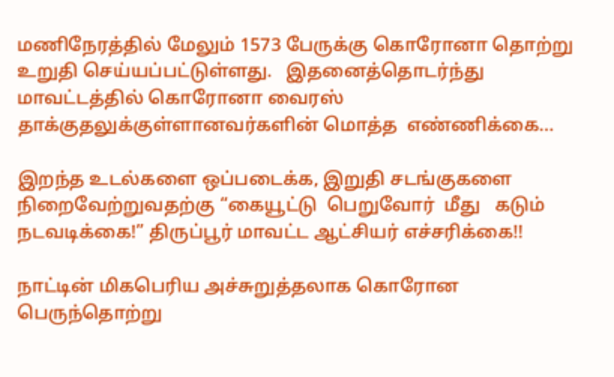மணிநேரத்தில் மேலும் 1573 பேருக்கு கொரோனா தொற்று உறுதி செய்யப்பட்டுள்ளது.   இதனைத்தொடர்ந்து மாவட்டத்தில் கொரோனா வைரஸ் தாக்குதலுக்குள்ளானவர்களின் மொத்த  எண்ணிக்கை...

இறந்த உடல்களை ஒப்படைக்க, இறுதி சடங்குகளை நிறைவேற்றுவதற்கு “கையூட்டு  பெறுவோர்  மீது   கடும் நடவடிக்கை!” திருப்பூர் மாவட்ட ஆட்சியர் எச்சரிக்கை!!

நாட்டின் மிகபெரிய அச்சுறுத்தலாக கொரோன பெருந்தொற்று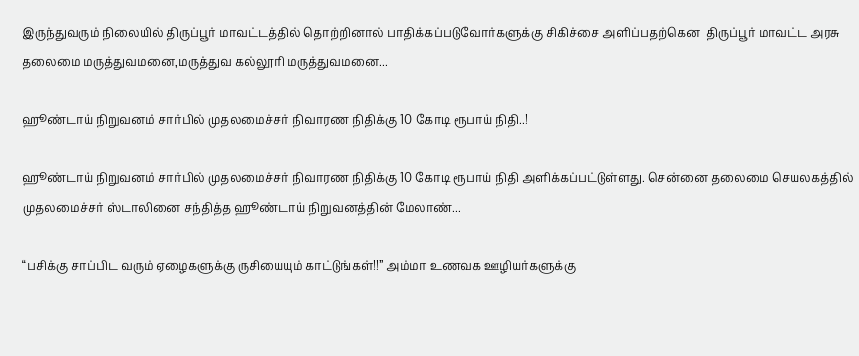இருந்துவரும் நிலையில் திருப்பூர் மாவட்டத்தில் தொற்றினால் பாதிக்கப்படுவோர்களுக்கு சிகிச்சை அளிப்பதற்கென  திருப்பூர் மாவட்ட அரசு தலைமை மருத்துவமனை,மருத்துவ கல்லூரி மருத்துவமனை...

ஹூண்டாய் நிறுவனம் சார்பில் முதலமைச்சர் நிவாரண நிதிக்கு 10 கோடி ரூபாய் நிதி..!

ஹூண்டாய் நிறுவனம் சார்பில் முதலமைச்சர் நிவாரண நிதிக்கு 10 கோடி ரூபாய் நிதி அளிக்கப்பட்டுள்ளது. சென்னை தலைமை செயலகத்தில் முதலமைச்சர் ஸ்டாலினை சந்தித்த ஹூண்டாய் நிறுவனத்தின் மேலாண்...

“பசிக்கு சாப்பிட வரும் ஏழைகளுக்கு ருசியையும் காட்டுங்கள்!!” அம்மா உணவக ஊழியர்களுக்கு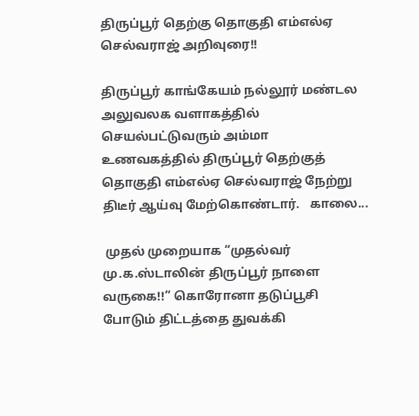திருப்பூர் தெற்கு தொகுதி எம்எல்ஏ செல்வராஜ் அறிவுரை!!

திருப்பூர் காங்கேயம் நல்லூர் மண்டல அலுவலக வளாகத்தில் செயல்பட்டுவரும் அம்மா உணவகத்தில் திருப்பூர் தெற்குத் தொகுதி எம்எல்ஏ செல்வராஜ் நேற்று திடீர் ஆய்வு மேற்கொண்டார்.   காலை...

 முதல் முறையாக “முதல்வர் மு.க.ஸ்டாலின் திருப்பூர் நாளை வருகை!!” கொரோனா தடுப்பூசி போடும் திட்டத்தை துவக்கி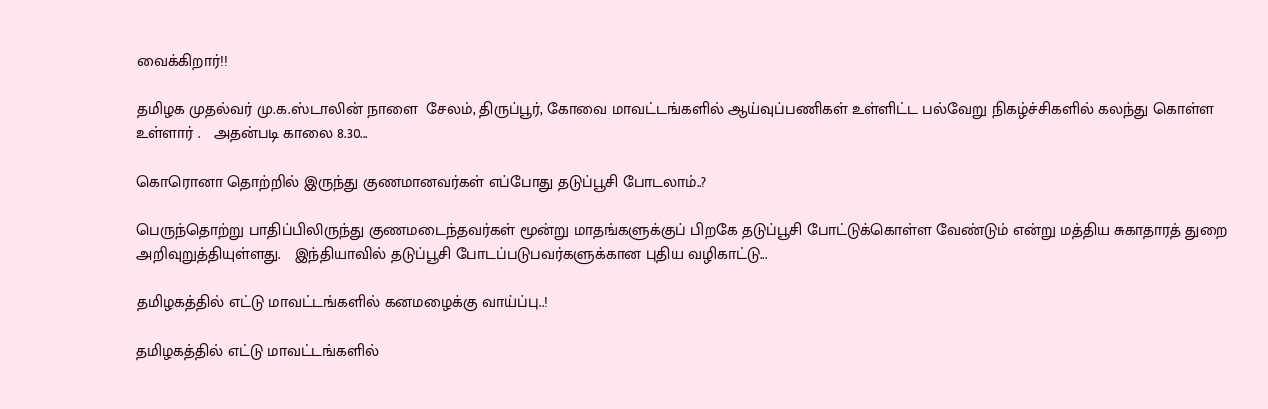வைக்கிறார்!!

தமிழக முதல்வர் மு.க.ஸ்டாலின் நாளை  சேலம், திருப்பூர், கோவை மாவட்டங்களில் ஆய்வுப்பணிகள் உள்ளிட்ட பல்வேறு நிகழ்ச்சிகளில் கலந்து கொள்ள உள்ளார் .   அதன்படி காலை 8.30...

கொரொனா தொற்றில் இருந்து குணமானவர்கள் எப்போது தடுப்பூசி போடலாம்..?

பெருந்தொற்று பாதிப்பிலிருந்து குணமடைந்தவர்கள் மூன்று மாதங்களுக்குப் பிறகே தடுப்பூசி போட்டுக்கொள்ள வேண்டும் என்று மத்திய சுகாதாரத் துறை அறிவுறுத்தியுள்ளது.   இந்தியாவில் தடுப்பூசி போடப்படுபவர்களுக்கான புதிய வழிகாட்டு...

தமிழகத்தில் எட்டு மாவட்டங்களில் கனமழைக்கு வாய்ப்பு..!

தமிழகத்தில் எட்டு மாவட்டங்களில்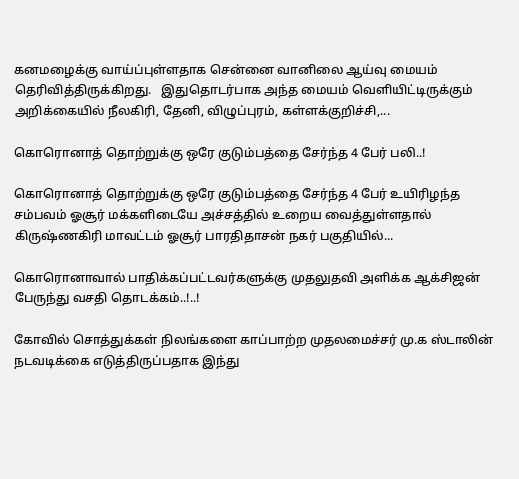கனமழைக்கு வாய்ப்புள்ளதாக சென்னை வானிலை ஆய்வு மையம் தெரிவித்திருக்கிறது.   இதுதொடர்பாக அந்த மையம் வெளியிட்டிருக்கும் அறிக்கையில் நீலகிரி, தேனி, விழுப்புரம், கள்ளக்குறிச்சி,...

கொரொனாத் தொற்றுக்கு ஒரே குடும்பத்தை சேர்ந்த 4 பேர் பலி..!

கொரொனாத் தொற்றுக்கு ஒரே குடும்பத்தை சேர்ந்த 4 பேர் உயிரிழந்த சம்பவம் ஓசூர் மக்களிடையே அச்சத்தில் உறைய வைத்துள்ளதால் கிருஷ்ணகிரி மாவட்டம் ஓசூர் பாரதிதாசன் நகர் பகுதியில்...

கொரொனாவால் பாதிக்கப்பட்டவர்களுக்கு முதலுதவி அளிக்க ஆக்சிஜன் பேருந்து வசதி தொடக்கம்..!..!

கோவில் சொத்துக்கள் நிலங்களை காப்பாற்ற முதலமைச்சர் மு.க ஸ்டாலின் நடவடிக்கை எடுத்திருப்பதாக இந்து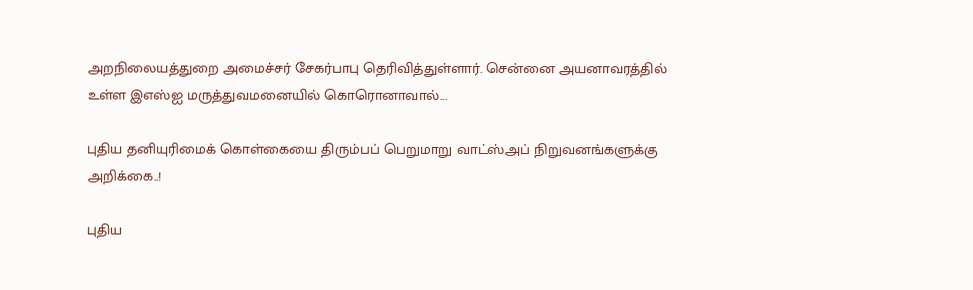அறநிலையத்துறை அமைச்சர் சேகர்பாபு தெரிவித்துள்ளார். சென்னை அயனாவரத்தில் உள்ள இ‌எஸ்‌ஐ மருத்துவமனையில் கொரொனாவால்...

புதிய தனியுரிமைக் கொள்கையை திரும்பப் பெறுமாறு வாட்ஸ்அப் நிறுவனங்களுக்கு அறிக்கை..!

புதிய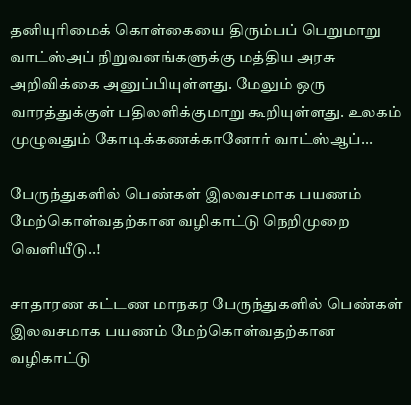தனியுரிமைக் கொள்கையை திரும்பப் பெறுமாறு வாட்ஸ்அப் நிறுவனங்களுக்கு மத்திய அரசு அறிவிக்கை அனுப்பியுள்ளது. மேலும் ஒரு வாரத்துக்குள் பதிலளிக்குமாறு கூறியுள்ளது. உலகம் முழுவதும் கோடிக்கணக்கானோர் வாட்ஸ்ஆப்...

பேருந்துகளில் பெண்கள் இலவசமாக பயணம் மேற்கொள்வதற்கான வழிகாட்டு நெறிமுறை வெளியீடு..!

சாதாரண கட்டண மாநகர பேருந்துகளில் பெண்கள் இலவசமாக பயணம் மேற்கொள்வதற்கான வழிகாட்டு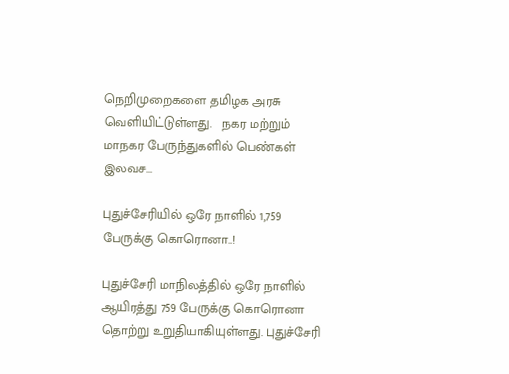நெறிமுறைகளை தமிழக அரசு வெளியிட்டுள்ளது.   நகர மற்றும் மாநகர பேருந்துகளில் பெண்கள் இலவச...

புதுச்சேரியில் ஒரே நாளில் 1,759 பேருக்கு கொரொனா..!

புதுச்சேரி மாநிலத்தில் ஒரே நாளில் ஆயிரத்து 759 பேருக்கு கொரொனா தொற்று உறுதியாகியுள்ளது. புதுச்சேரி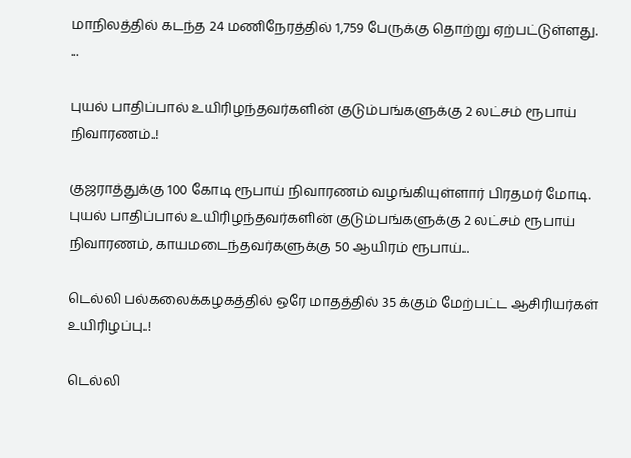மாநிலத்தில் கடந்த 24 மணிநேரத்தில் 1,759 பேருக்கு தொற்று ஏற்பட்டுள்ளது.  ...

புயல் பாதிப்பால் உயிரிழந்தவர்களின் குடும்பங்களுக்கு 2 லட்சம் ரூபாய் நிவாரணம்..!

குஜராத்துக்கு 100 கோடி ரூபாய் நிவாரணம் வழங்கியுள்ளார் பிரதமர் மோடி.  புயல் பாதிப்பால் உயிரிழந்தவர்களின் குடும்பங்களுக்கு 2 லட்சம் ரூபாய் நிவாரணம், காயமடைந்தவர்களுக்கு 50 ஆயிரம் ரூபாய்...

டெல்லி பல்கலைக்கழகத்தில் ஒரே மாதத்தில் 35 க்கும் மேற்பட்ட ஆசிரியர்கள் உயிரிழப்பு..!

டெல்லி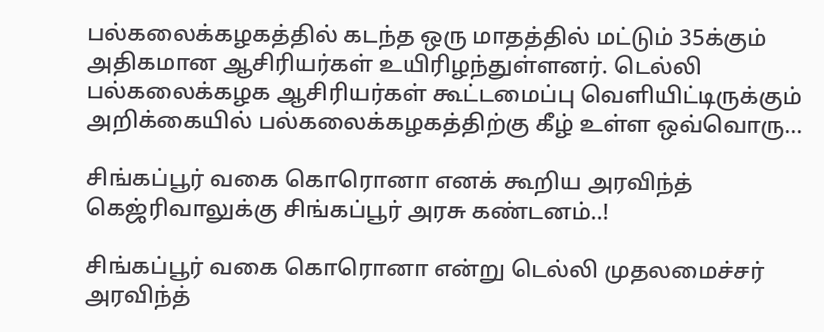பல்கலைக்கழகத்தில் கடந்த ஒரு மாதத்தில் மட்டும் 35க்கும் அதிகமான ஆசிரியர்கள் உயிரிழந்துள்ளனர். டெல்லி பல்கலைக்கழக ஆசிரியர்கள் கூட்டமைப்பு வெளியிட்டிருக்கும் அறிக்கையில் பல்கலைக்கழகத்திற்கு கீழ் உள்ள ஒவ்வொரு...

சிங்கப்பூர் வகை கொரொனா எனக் கூறிய அரவிந்த் கெஜ்ரிவாலுக்கு சிங்கப்பூர் அரசு கண்டனம்..!

சிங்கப்பூர் வகை கொரொனா என்று டெல்லி முதலமைச்சர் அரவிந்த்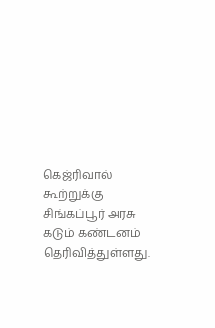கெஜ்ரிவால் கூற்றுக்கு சிங்கப்பூர் அரசு கடும் கண்டனம் தெரிவித்துள்ளது.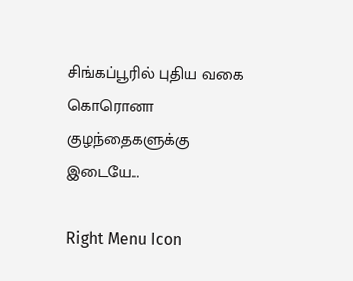சிங்கப்பூரில் புதிய வகை கொரொனா குழந்தைகளுக்கு இடையே...

Right Menu Icon